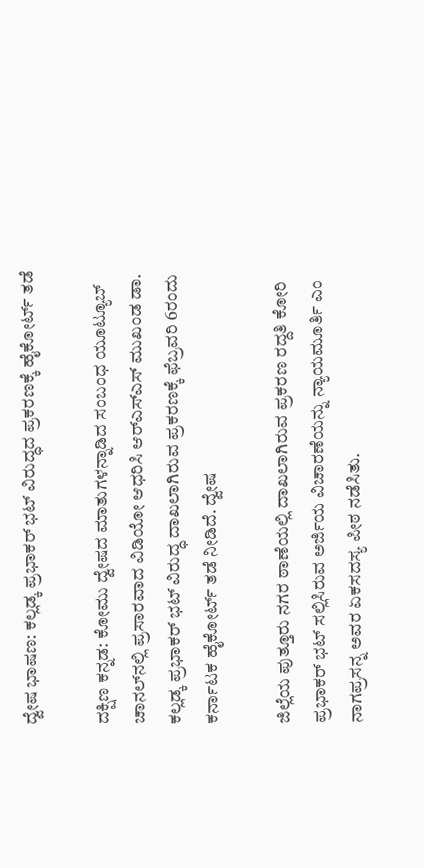ದ್ವೇಷ ಭಾಷಣ: ಕಲ್ಲಡ್ಕ ಪ್ರಭಾಕರ್‌ ಭಟ್‌ ವಿರುದ್ಧದ ಪ್ರಕರಣಕ್ಕೆ ಹೈಕೋರ್ಟ್‌ ತಡೆ

ದಕ್ಷಿಣ ಕನ್ನಡ: ಕೋಮು ದ್ವೇಷದ ಮಾತುಗಳನ್ನಾಡಿದ ಸಂಬಂಧ ಯೂಟ್ಯೂಬ್‌ ಚಾನಲ್‌ನಲ್ಲಿ ಪ್ರಸಾರವಾದ ವಿಡಿಯೋ ಆಧರಿಸಿ ಆರ್‌ಎಸ್‌ಎಸ್‌ ಮುಖಂಡ ಡಾ. ಕಲ್ಲಡ್ಕ ಪ್ರಭಾಕರ್‌ ಭಟ್‌ ವಿರುದ್ಧ ದಾಖಲಾಗಿರುವ ಪ್ರಕರಣಕ್ಕೆ ಫೆಬ್ರವರಿ 6ರಂದು ಕರ್ನಾಟಕ ಹೈಕೋರ್ಟ್‌ ತಡೆ ನೀಡಿದೆ. ದ್ವೇಷ

ಜಿಲ್ಲೆಯ ಪುತ್ತೂರು ನಗರ ಠಾಣೆಯಲ್ಲಿ ದಾಖಲಾಗಿರುವ ಪ್ರಕರಣ ರದ್ದತಿ ಕೋರಿ ಪ್ರಭಾಕರ್‌ ಭಟ್‌ ಸಲ್ಲಿಸಿರುವ ಅರ್ಜಿಯ ವಿಚಾರಣೆಯನ್ನು ನ್ಯಾಯಮೂರ್ತಿ ಎಂ ನಾಗಪ್ರಸನ್ನ ಅವರ ಏಕಸದಸ್ಯ ಪೀಠ ನಡೆಸಿತು.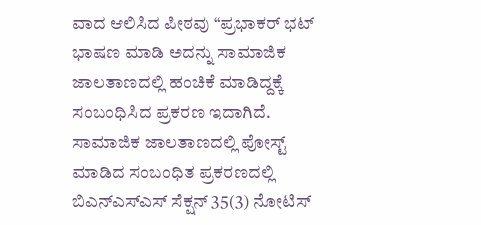ವಾದ ಆಲಿಸಿದ ಪೀಠವು “ಪ್ರಭಾಕರ್‌ ಭಟ್‌ ಭಾಷಣ ಮಾಡಿ ಅದನ್ನು ಸಾಮಾಜಿಕ ಜಾಲತಾಣದಲ್ಲಿ ಹಂಚಿಕೆ ಮಾಡಿದ್ದಕ್ಕೆ ಸಂಬಂಧಿಸಿದ ಪ್ರಕರಣ ಇದಾಗಿದೆ. ಸಾಮಾಜಿಕ ಜಾಲತಾಣದಲ್ಲಿ ಪೋಸ್ಟ್‌ ಮಾಡಿದ ಸಂಬಂಧಿತ ಪ್ರಕರಣದಲ್ಲಿ ಬಿಎನ್‌ಎಸ್‌ಎಸ್‌ ಸೆಕ್ಷನ್‌ 35(3) ನೋಟಿಸ್‌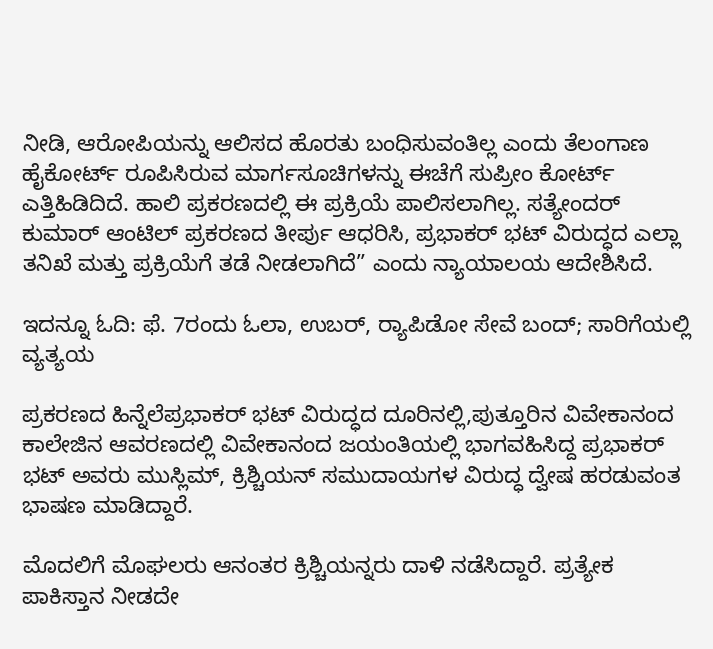ನೀಡಿ, ಆರೋಪಿಯನ್ನು ಆಲಿಸದ ಹೊರತು ಬಂಧಿಸುವಂತಿಲ್ಲ ಎಂದು ತೆಲಂಗಾಣ ಹೈಕೋರ್ಟ್‌ ರೂಪಿಸಿರುವ ಮಾರ್ಗಸೂಚಿಗಳನ್ನು ಈಚೆಗೆ ಸುಪ್ರೀಂ ಕೋರ್ಟ್‌ ಎತ್ತಿಹಿಡಿದಿದೆ. ಹಾಲಿ ಪ್ರಕರಣದಲ್ಲಿ ಈ ಪ್ರಕ್ರಿಯೆ ಪಾಲಿಸಲಾಗಿಲ್ಲ. ಸತ್ಯೇಂದರ್‌ ಕುಮಾರ್‌ ಆಂಟಿಲ್‌ ಪ್ರಕರಣದ ತೀರ್ಪು ಆಧರಿಸಿ, ಪ್ರಭಾಕರ್‌ ಭಟ್‌ ವಿರುದ್ಧದ ಎಲ್ಲಾ ತನಿಖೆ ಮತ್ತು ಪ್ರಕ್ರಿಯೆಗೆ ತಡೆ ನೀಡಲಾಗಿದೆ” ಎಂದು ನ್ಯಾಯಾಲಯ ಆದೇಶಿಸಿದೆ.

ಇದನ್ನೂ ಓದಿ: ಫೆ. 7ರಂದು ಓಲಾ, ಉಬರ್, ರ‍್ಯಾಪಿಡೋ ಸೇವೆ ಬಂದ್; ಸಾರಿಗೆಯಲ್ಲಿ ವ್ಯತ್ಯಯ

ಪ್ರಕರಣದ ಹಿನ್ನೆಲೆಪ್ರಭಾಕರ್‌ ಭಟ್‌ ವಿರುದ್ಧದ ದೂರಿನಲ್ಲಿ,ಪುತ್ತೂರಿನ ವಿವೇಕಾನಂದ ಕಾಲೇಜಿನ ಆವರಣದಲ್ಲಿ ವಿವೇಕಾನಂದ ಜಯಂತಿಯಲ್ಲಿ ಭಾಗವಹಿಸಿದ್ದ ಪ್ರಭಾಕರ್‌ ಭಟ್‌ ಅವರು ಮುಸ್ಲಿಮ್‌, ಕ್ರಿಶ್ಚಿಯನ್‌ ಸಮುದಾಯಗಳ ವಿರುದ್ಧ ದ್ವೇಷ ಹರಡುವಂತ ಭಾಷಣ ಮಾಡಿದ್ದಾರೆ.

ಮೊದಲಿಗೆ ಮೊಘಲರು ಆನಂತರ ಕ್ರಿಶ್ಚಿಯನ್ನರು ದಾಳಿ ನಡೆಸಿದ್ದಾರೆ. ಪ್ರತ್ಯೇಕ ಪಾಕಿಸ್ತಾನ ನೀಡದೇ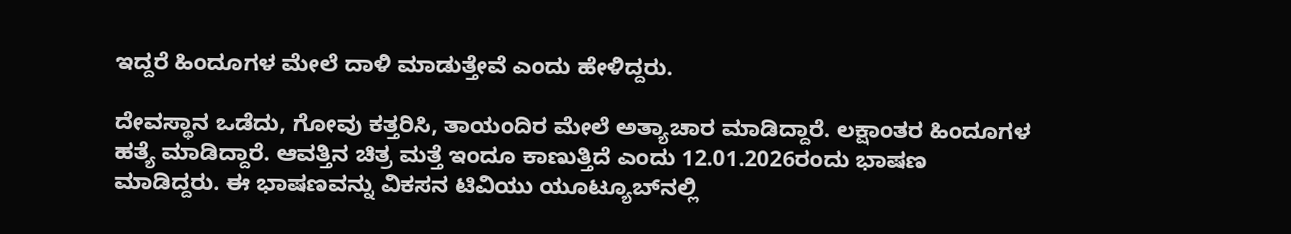ಇದ್ದರೆ ಹಿಂದೂಗಳ ಮೇಲೆ ದಾಳಿ ಮಾಡುತ್ತೇವೆ ಎಂದು ಹೇಳಿದ್ದರು.

ದೇವಸ್ಥಾನ ಒಡೆದು, ಗೋವು ಕತ್ತರಿಸಿ, ತಾಯಂದಿರ ಮೇಲೆ ಅತ್ಯಾಚಾರ ಮಾಡಿದ್ದಾರೆ. ಲಕ್ಷಾಂತರ ಹಿಂದೂಗಳ ಹತ್ಯೆ ಮಾಡಿದ್ದಾರೆ. ಆವತ್ತಿನ ಚಿತ್ರ ಮತ್ತೆ ಇಂದೂ ಕಾಣುತ್ತಿದೆ ಎಂದು 12.01.2026ರಂದು ಭಾಷಣ ಮಾಡಿದ್ದರು. ಈ ಭಾಷಣವನ್ನು ವಿಕಸನ ಟಿವಿಯು ಯೂಟ್ಯೂಬ್‌ನಲ್ಲಿ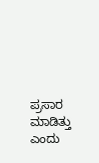ಪ್ರಸಾರ ಮಾಡಿತ್ತು ಎಂದು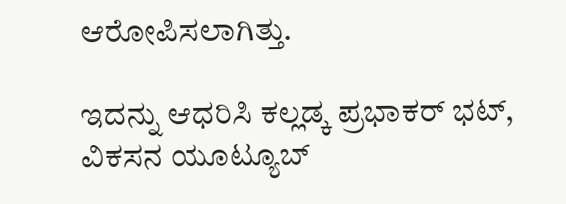ಆರೋಪಿಸಲಾಗಿತ್ತು.

ಇದನ್ನು ಆಧರಿಸಿ ಕಲ್ಲಡ್ಕ ಪ್ರಭಾಕರ್‌ ಭಟ್‌, ವಿಕಸನ ಯೂಟ್ಯೂಬ್‌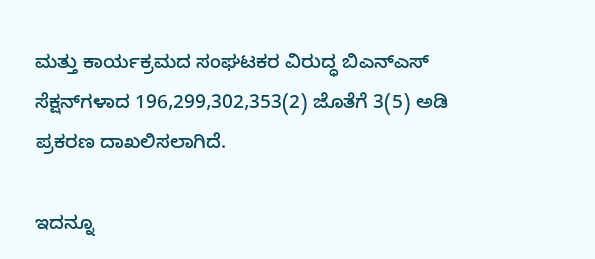ಮತ್ತು ಕಾರ್ಯಕ್ರಮದ ಸಂಘಟಕರ ವಿರುದ್ಧ ಬಿಎನ್‌ಎಸ್‌ ಸೆಕ್ಷನ್‌ಗಳಾದ 196,299,302,353(2) ಜೊತೆಗೆ 3(5) ಅಡಿ ಪ್ರಕರಣ ದಾಖಲಿಸಲಾಗಿದೆ.

ಇದನ್ನೂ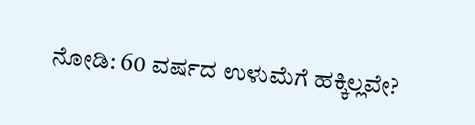ನೋಡಿ: 60 ವರ್ಷದ ಉಳುಮೆಗೆ ಹಕ್ಕಿಲ್ಲವೇ?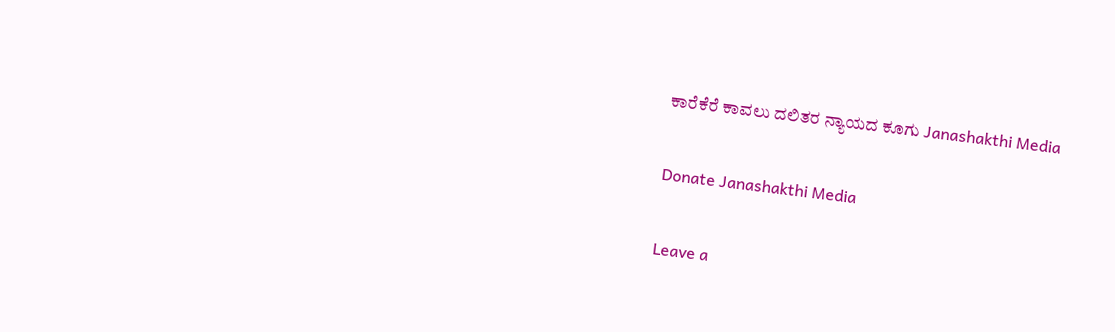ಕಾರೆಕೆರೆ ಕಾವಲು ದಲಿತರ ನ್ಯಾಯದ ಕೂಗು Janashakthi Media

Donate Janashakthi Media

Leave a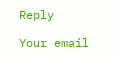Reply

Your email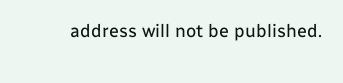address will not be published.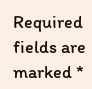Required fields are marked *